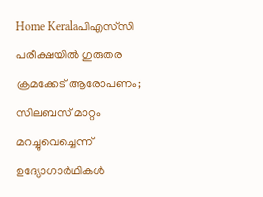Home Keralaപിഎസ്‌സി പരീക്ഷയിൽ ഗുരുതര ക്രമക്കേട് ആരോപണം; സിലബസ് മാറ്റം മറച്ചുവെച്ചെന്ന് ഉദ്യോഗാർഥികൾ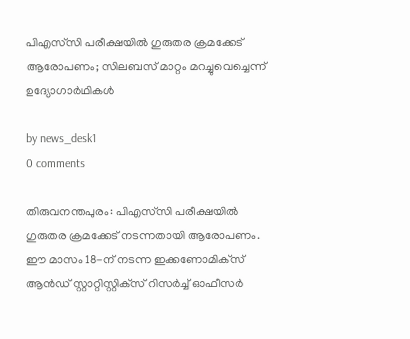പിഎസ്‌സി പരീക്ഷയിൽ ഗുരുതര ക്രമക്കേട് ആരോപണം; സിലബസ് മാറ്റം മറച്ചുവെച്ചെന്ന് ഉദ്യോഗാർഥികൾ

by news_desk1
0 comments

തിരുവനന്തപുരം: പിഎസ്‌സി പരീക്ഷയിൽ ഗുരുതര ക്രമക്കേട് നടന്നതായി ആരോപണം. ഈ മാസം 18-ന് നടന്ന ഇക്കണോമിക്‌സ് ആൻഡ് സ്റ്റാറ്റിസ്റ്റിക്‌സ് റിസർച്ച് ഓഫീസർ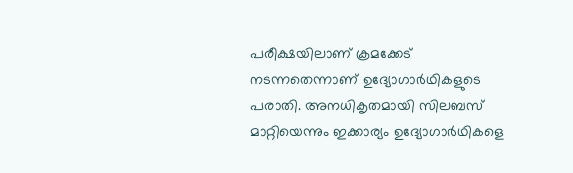പരീക്ഷയിലാണ് ക്രമക്കേട് നടന്നതെന്നാണ് ഉദ്യോഗാർഥികളുടെ പരാതി. അനധികൃതമായി സിലബസ് മാറ്റിയെന്നും ഇക്കാര്യം ഉദ്യോഗാർഥികളെ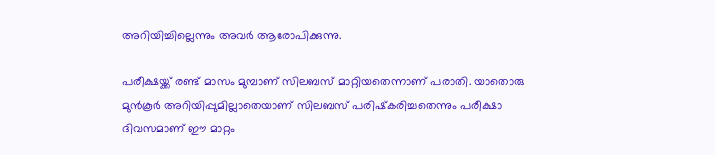അറിയിച്ചില്ലെന്നും അവർ ആരോപിക്കുന്നു.

പരീക്ഷയ്ക്ക് രണ്ട് മാസം മുമ്പാണ് സിലബസ് മാറ്റിയതെന്നാണ് പരാതി. യാതൊരു മുൻകൂർ അറിയിപ്പുമില്ലാതെയാണ് സിലബസ് പരിഷ്‌കരിച്ചതെന്നും പരീക്ഷാ ദിവസമാണ് ഈ മാറ്റം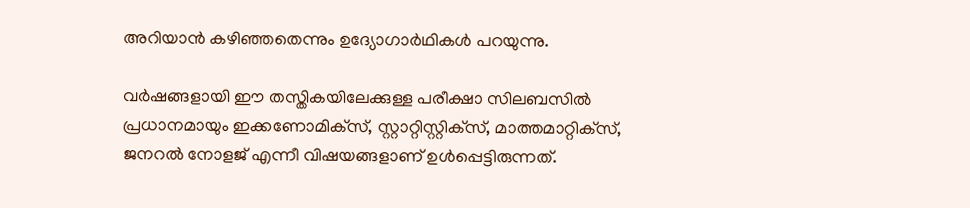അറിയാൻ കഴിഞ്ഞതെന്നും ഉദ്യോഗാർഥികൾ പറയുന്നു.

വർഷങ്ങളായി ഈ തസ്തികയിലേക്കുള്ള പരീക്ഷാ സിലബസിൽ പ്രധാനമായും ഇക്കണോമിക്‌സ്, സ്റ്റാറ്റിസ്റ്റിക്‌സ്, മാത്തമാറ്റിക്‌സ്, ജനറൽ നോളജ് എന്നീ വിഷയങ്ങളാണ് ഉൾപ്പെട്ടിരുന്നത്.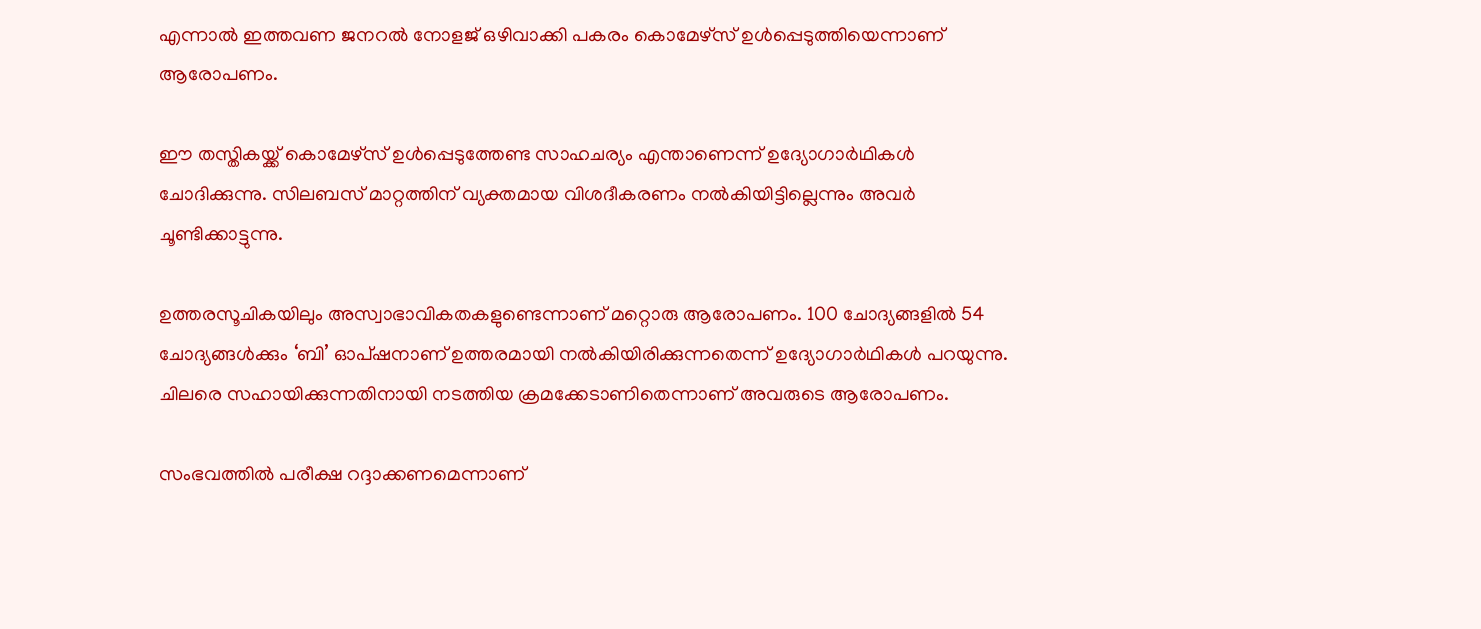എന്നാൽ ഇത്തവണ ജനറൽ നോളജ് ഒഴിവാക്കി പകരം കൊമേഴ്‌സ് ഉൾപ്പെടുത്തിയെന്നാണ് ആരോപണം.

ഈ തസ്തികയ്ക്ക് കൊമേഴ്‌സ് ഉൾപ്പെടുത്തേണ്ട സാഹചര്യം എന്താണെന്ന് ഉദ്യോഗാർഥികൾ ചോദിക്കുന്നു. സിലബസ് മാറ്റത്തിന് വ്യക്തമായ വിശദീകരണം നൽകിയിട്ടില്ലെന്നും അവർ ചൂണ്ടിക്കാട്ടുന്നു.

ഉത്തരസൂചികയിലും അസ്വാഭാവികതകളുണ്ടെന്നാണ് മറ്റൊരു ആരോപണം. 100 ചോദ്യങ്ങളിൽ 54 ചോദ്യങ്ങൾക്കും ‘ബി’ ഓപ്ഷനാണ് ഉത്തരമായി നൽകിയിരിക്കുന്നതെന്ന് ഉദ്യോഗാർഥികൾ പറയുന്നു. ചിലരെ സഹായിക്കുന്നതിനായി നടത്തിയ ക്രമക്കേടാണിതെന്നാണ് അവരുടെ ആരോപണം.

സംഭവത്തിൽ പരീക്ഷ റദ്ദാക്കണമെന്നാണ്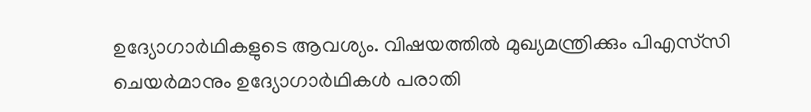ഉദ്യോഗാർഥികളുടെ ആവശ്യം. വിഷയത്തിൽ മുഖ്യമന്ത്രിക്കും പിഎസ്‌സി ചെയർമാനും ഉദ്യോഗാർഥികൾ പരാതി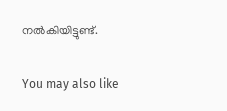നൽകിയിട്ടുണ്ട്.

You may also like